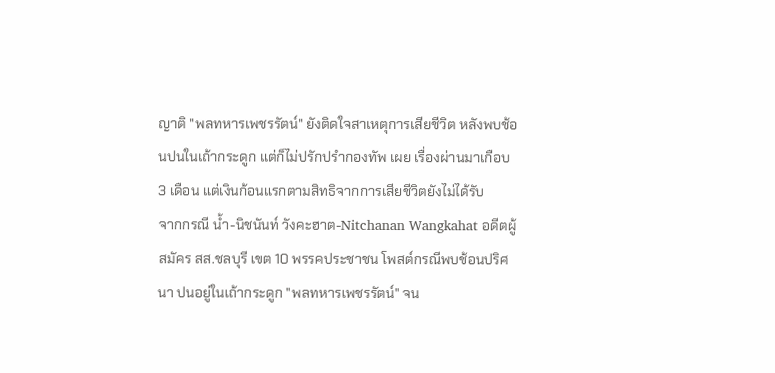ญาติ "พลทหารเพชรรัตน์" ยังติดใจสาเหตุการเสียชีวิต หลังพบช้อนปนในเถ้ากระดูก แต่ก็ไม่ปรักปรำกองทัพ เผย เรื่องผ่านมาเกือบ 3 เดือน แต่เงินก้อนแรกตามสิทธิจากการเสียชีวิตยังไม่ได้รับ
จากกรณี น้ำ-นิชนันท์ วังคะฮาต-Nitchanan Wangkahat อดีตผู้สมัคร สส.ชลบุรี เขต 10 พรรคประชาชน โพสต์กรณีพบช้อนปริศนา ปนอยู่ในเถ้ากระดูก "พลทหารเพชรรัตน์" จน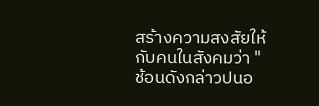สร้างความสงสัยให้กับคนในสังคมว่า "ช้อนดังกล่าวปนอ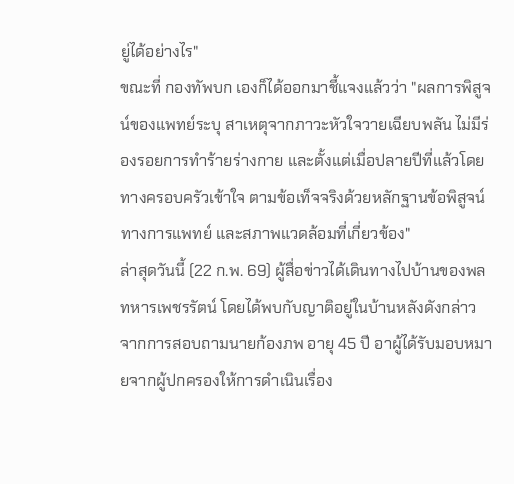ยู่ได้อย่างไร"
ขณะที่ กองทัพบก เองก็ได้ออกมาชี้แจงแล้วว่า "ผลการพิสูจน์ของแพทย์ระบุ สาเหตุจากภาวะหัวใจวายเฉียบพลัน ไม่มีร่องรอยการทำร้ายร่างกาย และตั้งแต่เมื่อปลายปีที่แล้วโดยทางครอบครัวเข้าใจ ตามข้อเท็จจริงด้วยหลักฐานข้อพิสูจน์ทางการแพทย์ และสภาพแวดล้อมที่เกี่ยวข้อง"
ล่าสุดวันนี้ (22 ก.พ. 69) ผู้สื่อข่าวได้เดินทางไปบ้านของพลทหารเพชรรัตน์ โดยได้พบกับญาติอยู่ในบ้านหลังดังกล่าว
จากการสอบถามนายก้องภพ อายุ 45 ปี อาผู้ได้รับมอบหมายจากผู้ปกครองให้การดำเนินเรื่อง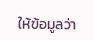ให้ข้อมูลว่า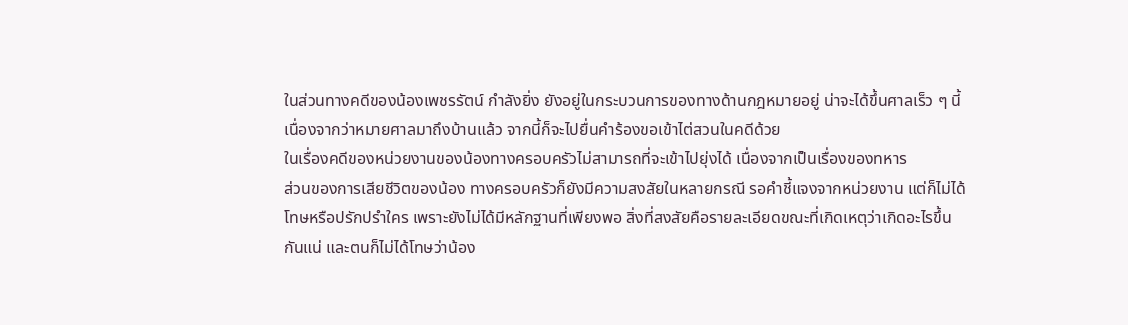ในส่วนทางคดีของน้องเพชรรัตน์ กำลังยิ่ง ยังอยู่ในกระบวนการของทางด้านกฎหมายอยู่ น่าจะได้ขึ้นศาลเร็ว ๆ นี้เนื่องจากว่าหมายศาลมาถึงบ้านแล้ว จากนี้ก็จะไปยื่นคำร้องขอเข้าไต่สวนในคดีด้วย
ในเรื่องคดีของหน่วยงานของน้องทางครอบครัวไม่สามารถที่จะเข้าไปยุ่งได้ เนื่องจากเป็นเรื่องของทหาร
ส่วนของการเสียชีวิตของน้อง ทางครอบครัวก็ยังมีความสงสัยในหลายกรณี รอคำชี้แจงจากหน่วยงาน แต่ก็ไม่ได้โทษหรือปรักปรำใคร เพราะยังไม่ได้มีหลักฐานที่เพียงพอ สิ่งที่สงสัยคือรายละเอียดขณะที่เกิดเหตุว่าเกิดอะไรขึ้นกันแน่ และตนก็ไม่ได้โทษว่าน้อง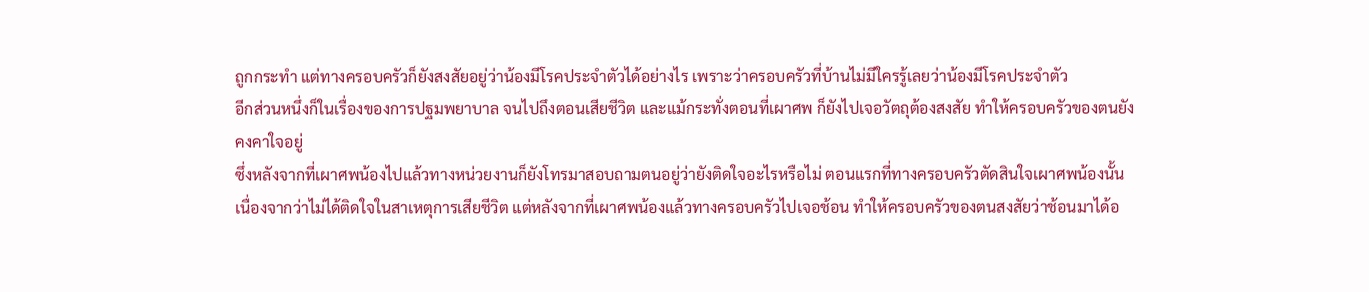ถูกกระทำ แต่ทางครอบครัวก็ยังสงสัยอยู่ว่าน้องมีโรคประจำตัวได้อย่างไร เพราะว่าครอบครัวที่บ้านไม่มีใครรู้เลยว่าน้องมีโรคประจำตัว
อีกส่วนหนึ่งก็ในเรื่องของการปฐมพยาบาล จนไปถึงตอนเสียชีวิต และแม้กระทั่งตอนที่เผาศพ ก็ยังไปเจอวัตถุต้องสงสัย ทำให้ครอบครัวของตนยังคงคาใจอยู่
ซึ่งหลังจากที่เผาศพน้องไปแล้วทางหน่วยงานก็ยังโทรมาสอบถามตนอยู่ว่ายังติดใจอะไรหรือไม่ ตอนแรกที่ทางครอบครัวตัดสินใจเผาศพน้องนั้นเนื่องจากว่าไม่ได้ติดใจในสาเหตุการเสียชีวิต แต่หลังจากที่เผาศพน้องแล้วทางครอบครัวไปเจอช้อน ทำให้ครอบครัวของตนสงสัยว่าช้อนมาได้อ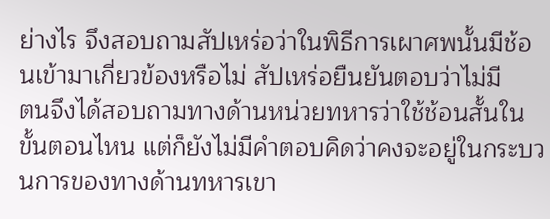ย่างไร จึงสอบถามสัปเหร่อว่าในพิธีการเผาศพนั้นมีช้อนเข้ามาเกี่ยวข้องหรือไม่ สัปเหร่อยืนยันตอบว่าไม่มี
ตนจึงได้สอบถามทางด้านหน่วยทหารว่าใช้ช้อนสั้นในขั้นตอนไหน แต่ก็ยังไม่มีคำตอบคิดว่าคงจะอยู่ในกระบวนการของทางด้านทหารเขา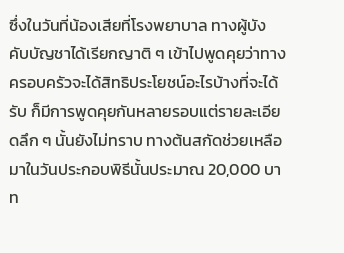ซึ่งในวันที่น้องเสียที่โรงพยาบาล ทางผู้บังคับบัญชาได้เรียกญาติ ๆ เข้าไปพูดคุยว่าทางครอบครัวจะได้สิทธิประโยชน์อะไรบ้างที่จะได้รับ ก็มีการพูดคุยกันหลายรอบแต่รายละเอียดลึก ๆ นั้นยังไม่ทราบ ทางต้นสกัดช่วยเหลือมาในวันประกอบพิธีนั้นประมาณ 20,000 บาท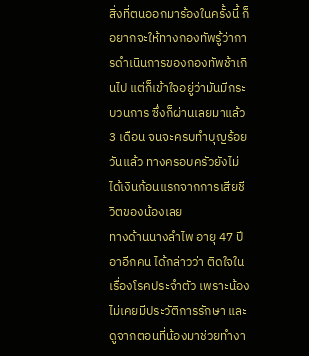สิ่งที่ตนออกมาร้องในครั้งนี้ ก็อยากจะให้ทางกองทัพรู้ว่าการดำเนินการของกองทัพช้าเกินไป แต่ก็เข้าใจอยู่ว่ามันมีกระบวนการ ซึ่งก็ผ่านเลยมาแล้ว 3 เดือน จนจะครบทำบุญร้อยวันแล้ว ทางครอบครัวยังไม่ได้เงินก้อนแรกจากการเสียชีวิตของน้องเลย
ทางด้านนางลำไพ อายุ 47 ปี อาอีกคน ได้กล่าวว่า ติดใจในเรื่องโรคประจำตัว เพราะน้องไม่เคยมีประวัติการรักษา และดูจากตอนที่น้องมาช่วยทำงา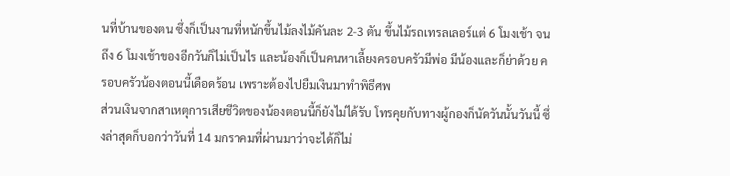นที่บ้านของตน ซึ่งก็เป็นงานที่หนักขึ้นไม้ลงไม้คันละ 2-3 ตัน ขึ้นไม้รถเทรลเลอร์แต่ 6 โมงเช้า จนถึง 6 โมงเช้าของอีกวันก็ไม่เป็นไร และน้องก็เป็นคนหาเลี้ยงครอบครัวมีพ่อ มีน้องและก็ย่าด้วย ครอบครัวน้องตอนนี้เดือดร้อน เพราะต้องไปยืมเงินมาทำพิธีศพ
ส่วนเงินจากสาเหตุการเสียชีวิตของน้องตอนนี้ก็ยังไม่ได้รับ โทรคุยกับทางผู้กองก็นัดวันนั้นวันนี้ ซึ่งล่าสุดก็บอกว่าวันที่ 14 มกราคมที่ผ่านมาว่าจะได้ก็ไม่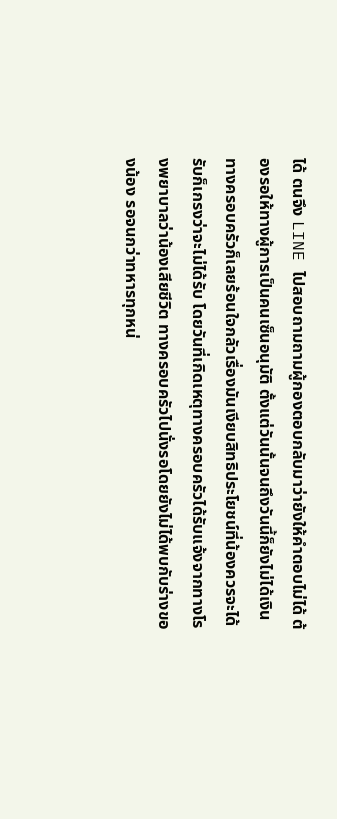ได้ ตนจึง LINE ไปสอบถามถามผู้กองตอบกลับมาว่ายังให้คำตอบไม่ได้ ต้องรอให้ทางผู้การเป็นคนเซ็นอนุมัติ ตั้งแต่วันนั้นจนถึงวันนี้ก็ยังไม่ได้เงิน
ทางครอบครัวก็เลยร้อนใจกลัวเรื่องมันเงียบสิทธิประโยชน์ที่น้องควรจะได้รับก็เกรงว่าจะไม่ได้รับ โดยวันที่เกิดเหตุทางครอบครัวได้รับแจ้งจากทางโรงพยาบาลว่าน้องเสียชีวิต ทางครอบครัวไปนั่งรอโดยยังไม่ได้พบกับร่างของน้อง รอจนกว่าทหารทุกหน่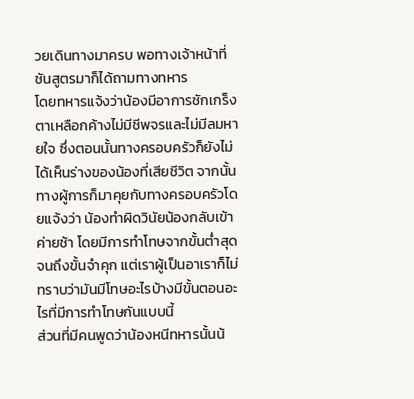วยเดินทางมาครบ พอทางเจ้าหน้าที่ชันสูตรมาก็ได้ถามทางทหาร
โดยทหารแจ้งว่าน้องมีอาการชักเกร็งตาเหลือกค้างไม่มีชีพจรและไม่มีลมหายใจ ซึ่งตอนนั้นทางครอบครัวก็ยังไม่ได้เห็นร่างของน้องที่เสียชีวิต จากนั้นทางผู้การก็มาคุยกับทางครอบครัวโดยแจ้งว่า น้องทำผิดวินัยน้องกลับเข้าค่ายช้า โดยมีการทำโทษจากขั้นต่ำสุดจนถึงขั้นจำคุก แต่เราผู้เป็นอาเราก็ไม่ทราบว่ามันมีโทษอะไรบ้างมีขั้นตอนอะไรที่มีการทำโทษกันแบบนี้
ส่วนที่มีคนพูดว่าน้องหนีทหารนั้นน้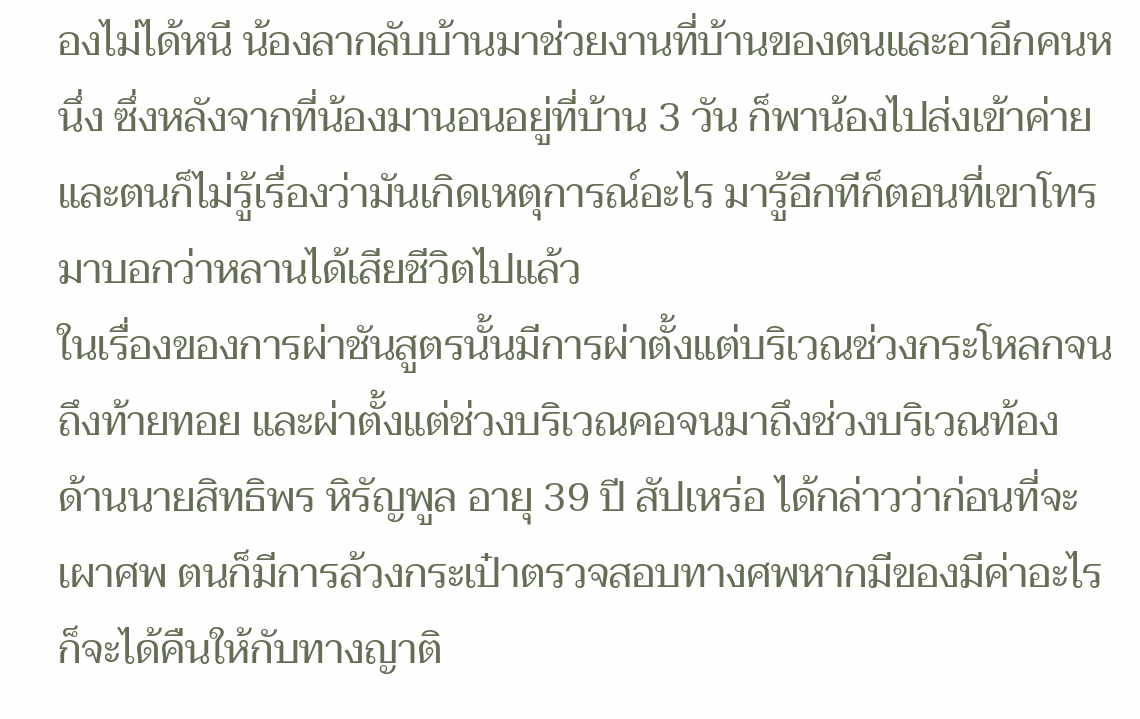องไม่ได้หนี น้องลากลับบ้านมาช่วยงานที่บ้านของตนและอาอีกคนหนึ่ง ซึ่งหลังจากที่น้องมานอนอยู่ที่บ้าน 3 วัน ก็พาน้องไปส่งเข้าค่าย และตนก็ไม่รู้เรื่องว่ามันเกิดเหตุการณ์อะไร มารู้อีกทีก็ตอนที่เขาโทรมาบอกว่าหลานได้เสียชีวิตไปแล้ว
ในเรื่องของการผ่าชันสูตรนั้นมีการผ่าตั้งแต่บริเวณช่วงกระโหลกจนถึงท้ายทอย และผ่าตั้งแต่ช่วงบริเวณคอจนมาถึงช่วงบริเวณท้อง
ด้านนายสิทธิพร หิรัญพูล อายุ 39 ปี สัปเหร่อ ได้กล่าวว่าก่อนที่จะเผาศพ ตนก็มีการล้วงกระเป๋าตรวจสอบทางศพหากมีของมีค่าอะไรก็จะได้คืนให้กับทางญาติ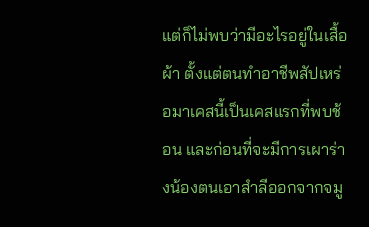แต่ก็ไม่พบว่ามีอะไรอยู่ในเสื้อผ้า ตั้งแต่ตนทำอาชีพสัปเหร่อมาเคสนี้เป็นเคสแรกที่พบช้อน และก่อนที่จะมีการเผาร่างน้องตนเอาสำลีออกจากจมู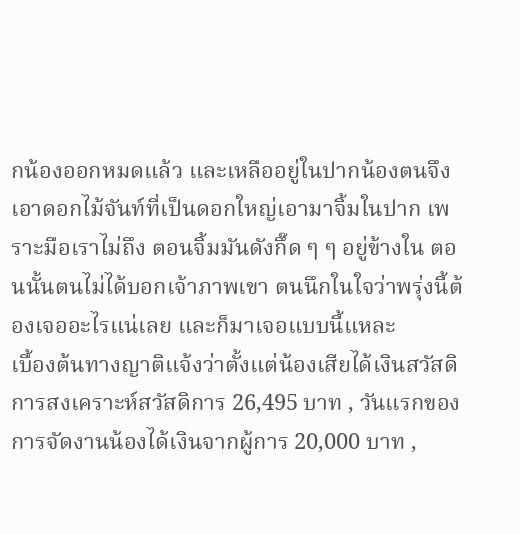กน้องออกหมดแล้ว และเหลืออยู่ในปากน้องตนจึงเอาดอกไม้จันท์ที่เป็นดอกใหญ่เอามาจิ้มในปาก เพราะมือเราไม่ถึง ตอนจิ้มมันดังกึ๊ด ๆ ๆ อยู่ข้างใน ตอนนั้นตนไม่ได้บอกเจ้าภาพเขา ตนนึกในใจว่าพรุ่งนี้ต้องเจออะไรแน่เลย และก็มาเจอแบบนี้แหละ
เบื้องต้นทางญาติแจ้งว่าตั้งแต่น้องเสียได้เงินสวัสดิการสงเคราะห์สวัสดิการ 26,495 บาท , วันแรกของการจัดงานน้องได้เงินจากผู้การ 20,000 บาท ,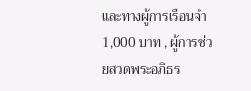และทางผู้การเรือนจำ 1,000 บาท , ผู้การช่วยสวดพระอภิธร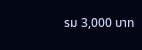รม 3,000 บาท